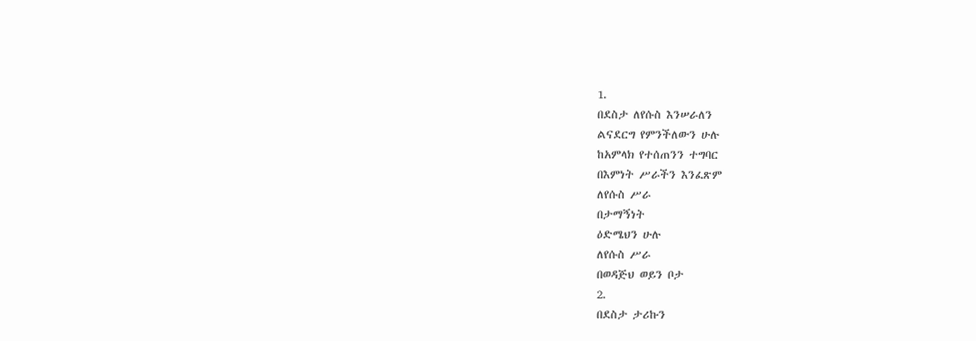1.
በደስታ ለየሱስ እንሠራለን
ልናደርግ የምንችለውን ሁሉ
ከአምላክ የተሰጠንን ተግባር
በእምነት ሥራችን እንፈጽም
ለየሱስ ሥራ
በታማኝነት
ዕድሜህን ሁሉ
ለየሱስ ሥራ
በወዳጅህ ወይን ቦታ
2.
በደስታ ታሪኩን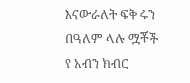እናውራለት ፍቅ ሩን
በዓለም ላሉ ሟቾች
የ አብን ክብር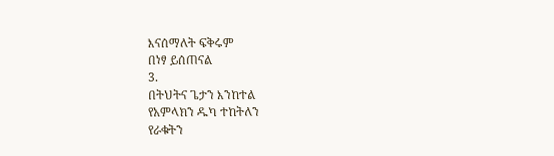እናሰማለት ፍቅሩም
በነፃ ይሰጠናል
3.
በትህትና ጌታን እንከተል
የአምላክን ዱካ ተከትለን
የራቁትን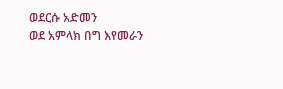ወደርሱ አድመን
ወደ አምላክ በግ እየመራን